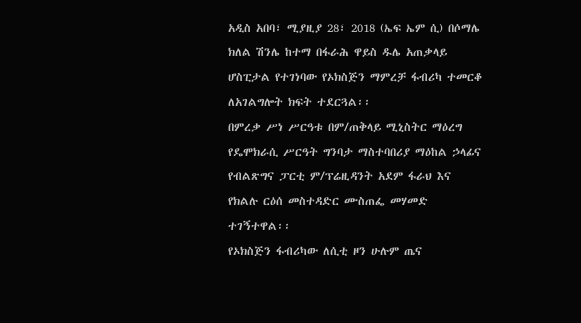አዲስ አበባ፣ ሚያዚያ 28፣ 2018 (ኤፍ ኤም ሲ) በሶማሌ ክለል ሽንሌ ከተማ በፋራሕ ዋይስ ዱሌ አጠቃላይ ሆስፒታል የተገነባው የኦክስጅን ማምረቻ ፋብሪካ ተመርቆ ለአገልግሎት ክፍት ተደርጓል፡፡
በምረቃ ሥነ ሥርዓቱ በም/ጠቅላይ ሚኒስትር ማዕረግ የዴሞክራሲ ሥርዓት ግንባታ ማስተባበሪያ ማዕከል ኃላፊና የብልጽግና ፓርቲ ም/ፕሬዚዳንት አደም ፋራህ እና የክልሉ ርዕሰ መስተዳድር ሙስጠፌ መሃመድ ተገኝተዋል፡፡
የኦክስጅን ፋብሪካው ለሲቲ ዞን ሁሉም ጤና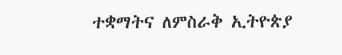ተቋማትና ለምስራቅ ኢትዮጵያ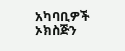አካባቢዎች ኦክስጅን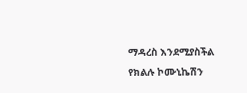ማዳረስ እንደሚያስችል የክልሉ ኮሙኒኬሽን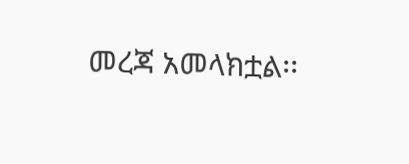መረጃ አመላክቷል፡፡